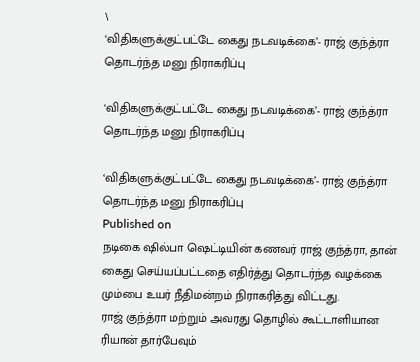\
‘விதிகளுக்குட்பட்டே கைது நடவடிக்கை’- ராஜ் குந்த்ரா தொடர்ந்த மனு நிராகரிப்பு

‘விதிகளுக்குட்பட்டே கைது நடவடிக்கை’- ராஜ் குந்த்ரா தொடர்ந்த மனு நிராகரிப்பு

‘விதிகளுக்குட்பட்டே கைது நடவடிக்கை’- ராஜ் குந்த்ரா தொடர்ந்த மனு நிராகரிப்பு
Published on
நடிகை ஷில்பா ஷெட்டியின் கணவர் ராஜ் குந்த்ரா, தான் கைது செய்யப்பட்டதை எதிர்த்து தொடர்ந்த வழக்கை மும்பை உயர் நீதிமன்றம் நிராகரித்து விட்டது.
ராஜ் குந்த்ரா மற்றும் அவரது தொழில் கூட்டாளியான ரியான் தார்பேவும்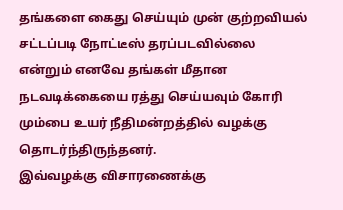தங்களை கைது செய்யும் முன் குற்றவியல் சட்டப்படி நோட்டீஸ் தரப்படவில்லை என்றும் எனவே தங்கள் மீதான நடவடிக்கையை ரத்து செய்யவும் கோரி மும்பை உயர் நீதிமன்றத்தில் வழக்கு தொடர்ந்திருந்தனர்.
இவ்வழக்கு விசாரணைக்கு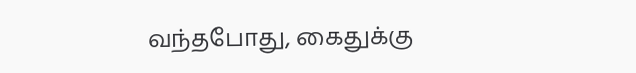வந்தபோது, கைதுக்கு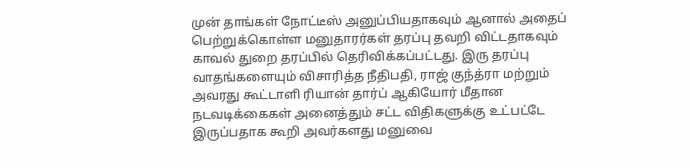முன் தாங்கள் நோட்டீஸ் அனுப்பியதாகவும் ஆனால் அதைப் பெற்றுக்கொள்ள மனுதாரர்கள் தரப்பு தவறி விட்டதாகவும் காவல் துறை தரப்பில் தெரிவிக்கப்பட்டது. இரு தரப்பு வாதங்களையும் விசாரித்த நீதிபதி, ராஜ் குந்த்ரா மற்றும் அவரது கூட்டாளி ரியான் தார்ப் ஆகியோர் மீதான நடவடிக்கைகள் அனைத்தும் சட்ட விதிகளுக்கு உட்பட்டே இருப்பதாக கூறி அவர்களது மனுவை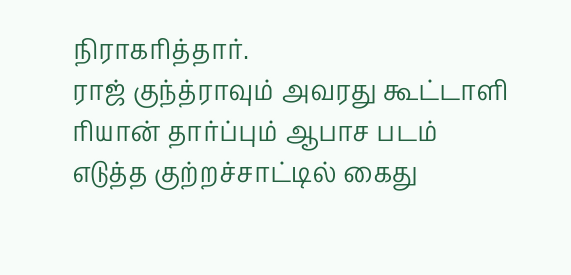நிராகரித்தார்.
ராஜ் குந்த்ராவும் அவரது கூட்டாளி ரியான் தார்ப்பும் ஆபாச படம் எடுத்த குற்றச்சாட்டில் கைது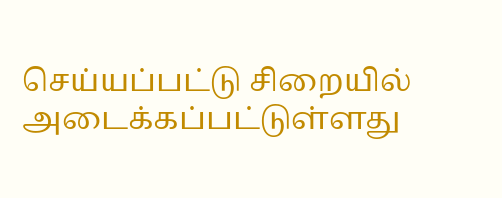செய்யப்பட்டு சிறையில் அடைக்கப்பட்டுள்ளது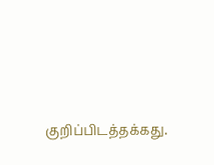குறிப்பிடத்தக்கது.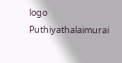logo
Puthiyathalaimurai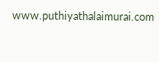www.puthiyathalaimurai.com